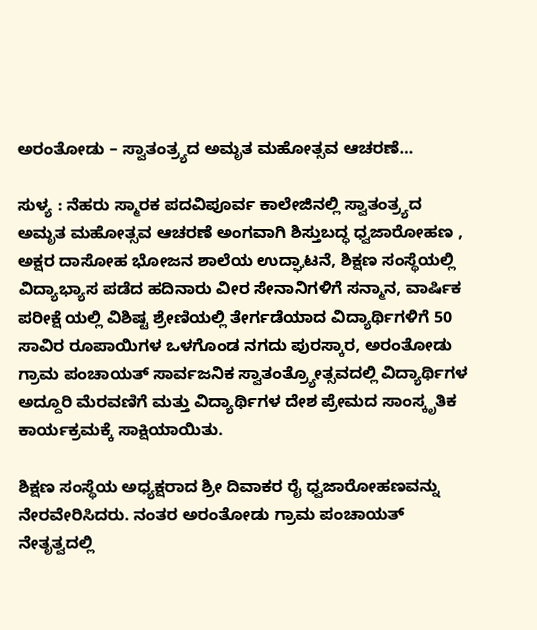ಅರಂತೋಡು – ಸ್ವಾತಂತ್ರ್ಯದ ಅಮೃತ ಮಹೋತ್ಸವ ಆಚರಣೆ…

ಸುಳ್ಯ : ನೆಹರು ಸ್ಮಾರಕ ಪದವಿಪೂರ್ವ ಕಾಲೇಜಿನಲ್ಲಿ ಸ್ವಾತಂತ್ರ್ಯದ ಅಮೃತ ಮಹೋತ್ಸವ ಆಚರಣೆ ಅಂಗವಾಗಿ ಶಿಸ್ತುಬದ್ಧ ಧ್ವಜಾರೋಹಣ , ಅಕ್ಷರ ದಾಸೋಹ ಭೋಜನ ಶಾಲೆಯ ಉದ್ಘಾಟನೆ, ಶಿಕ್ಷಣ ಸಂಸ್ಥೆಯಲ್ಲಿ ವಿದ್ಯಾಭ್ಯಾಸ ಪಡೆದ ಹದಿನಾರು ವೀರ ಸೇನಾನಿಗಳಿಗೆ ಸನ್ಮಾನ, ವಾರ್ಷಿಕ ಪರೀಕ್ಷೆ ಯಲ್ಲಿ ವಿಶಿಷ್ಟ ಶ್ರೇಣಿಯಲ್ಲಿ ತೇರ್ಗಡೆಯಾದ ವಿದ್ಯಾರ್ಥಿಗಳಿಗೆ 50 ಸಾವಿರ ರೂಪಾಯಿಗಳ ಒಳಗೊಂಡ ನಗದು ಪುರಸ್ಕಾರ, ಅರಂತೋಡು ಗ್ರಾಮ ಪಂಚಾಯತ್ ಸಾರ್ವಜನಿಕ ಸ್ವಾತಂತ್ರ್ಯೋತ್ಸವದಲ್ಲಿ ವಿದ್ಯಾರ್ಥಿಗಳ ಅದ್ದೂರಿ ಮೆರವಣಿಗೆ ಮತ್ತು ವಿದ್ಯಾರ್ಥಿಗಳ ದೇಶ ಪ್ರೇಮದ ಸಾಂಸ್ಕೃತಿಕ ಕಾರ್ಯಕ್ರಮಕ್ಕೆ ಸಾಕ್ಷಿಯಾಯಿತು.

ಶಿಕ್ಷಣ ಸಂಸ್ಥೆಯ ಅಧ್ಯಕ್ಷರಾದ ಶ್ರೀ ದಿವಾಕರ ರೈ ಧ್ವಜಾರೋಹಣವನ್ನು ನೇರವೇರಿಸಿದರು. ನಂತರ ಅರಂತೋಡು ಗ್ರಾಮ ಪಂಚಾಯತ್ ನೇತೃತ್ವದಲ್ಲಿ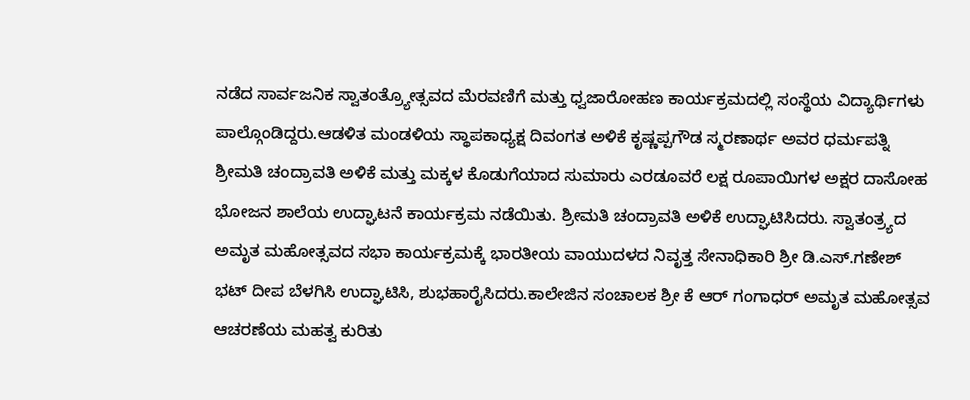ನಡೆದ ಸಾರ್ವಜನಿಕ ಸ್ವಾತಂತ್ರ್ಯೋತ್ಸವದ ಮೆರವಣಿಗೆ ಮತ್ತು ಧ್ವಜಾರೋಹಣ ಕಾರ್ಯಕ್ರಮದಲ್ಲಿ ಸಂಸ್ಥೆಯ ವಿದ್ಯಾರ್ಥಿಗಳು ಪಾಲ್ಗೊಂಡಿದ್ದರು.ಆಡಳಿತ ಮಂಡಳಿಯ ಸ್ಥಾಪಕಾಧ್ಯಕ್ಷ ದಿವಂಗತ ಅಳಿಕೆ ಕೃಷ್ಣಪ್ಪಗೌಡ ಸ್ಮರಣಾರ್ಥ ಅವರ ಧರ್ಮಪತ್ನಿ ಶ್ರೀಮತಿ ಚಂದ್ರಾವತಿ ಅಳಿಕೆ ಮತ್ತು ಮಕ್ಕಳ ಕೊಡುಗೆಯಾದ ಸುಮಾರು ಎರಡೂವರೆ ಲಕ್ಷ ರೂಪಾಯಿಗಳ ಅಕ್ಷರ ದಾಸೋಹ ಭೋಜನ ಶಾಲೆಯ ಉದ್ಘಾಟನೆ ಕಾರ್ಯಕ್ರಮ ನಡೆಯಿತು. ಶ್ರೀಮತಿ ಚಂದ್ರಾವತಿ ಅಳಿಕೆ ಉದ್ಘಾಟಿಸಿದರು. ಸ್ವಾತಂತ್ರ್ಯದ ಅಮೃತ ಮಹೋತ್ಸವದ ಸಭಾ ಕಾರ್ಯಕ್ರಮಕ್ಕೆ ಭಾರತೀಯ ವಾಯುದಳದ ನಿವೃತ್ತ ಸೇನಾಧಿಕಾರಿ ಶ್ರೀ ಡಿ.ಎಸ್.ಗಣೇಶ್ ಭಟ್ ದೀಪ ಬೆಳಗಿಸಿ ಉದ್ಘಾಟಿಸಿ, ಶುಭಹಾರೈಸಿದರು.ಕಾಲೇಜಿನ ಸಂಚಾಲಕ ಶ್ರೀ ಕೆ ಆರ್ ಗಂಗಾಧರ್ ಅಮೃತ ಮಹೋತ್ಸವ ಆಚರಣೆಯ ಮಹತ್ವ ಕುರಿತು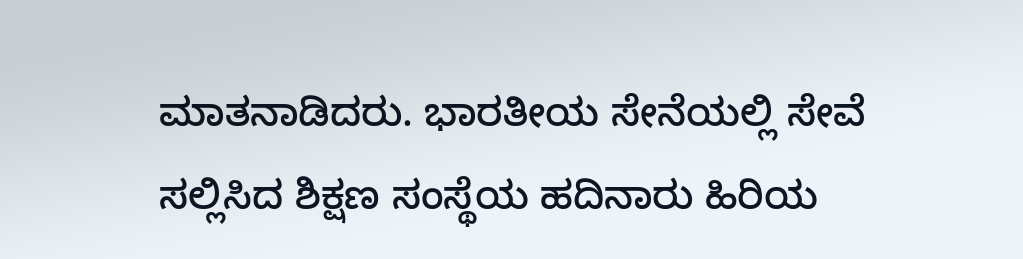ಮಾತನಾಡಿದರು. ಭಾರತೀಯ ಸೇನೆಯಲ್ಲಿ ಸೇವೆ ಸಲ್ಲಿಸಿದ ಶಿಕ್ಷಣ ಸಂಸ್ಥೆಯ ಹದಿನಾರು ಹಿರಿಯ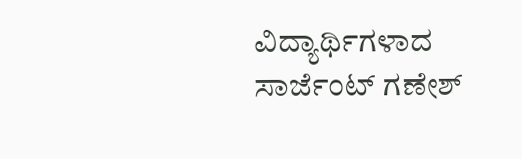ವಿದ್ಯಾರ್ಥಿಗಳಾದ ಸಾರ್ಜೆಂಟ್ ಗಣೇಶ್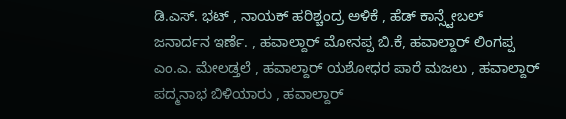ಡಿ.ಎಸ್. ಭಟ್ , ನಾಯಕ್ ಹರಿಶ್ಚಂದ್ರ ಅಳಿಕೆ , ಹೆಡ್ ಕಾನ್ಸ್ಟೇಬಲ್ ಜನಾರ್ದನ ಇರ್ಣೆ. , ಹವಾಲ್ದಾರ್ ಮೋನಪ್ಪ ಬಿ.ಕೆ, ಹವಾಲ್ದಾರ್ ಲಿಂಗಪ್ಪ ಎಂ.ಎ. ಮೇಲಡ್ತಲೆ , ಹವಾಲ್ದಾರ್ ಯಶೋಧರ ಪಾರೆ ಮಜಲು , ಹವಾಲ್ದಾರ್ ಪದ್ಮನಾಭ ಬಿಳಿಯಾರು , ಹವಾಲ್ದಾರ್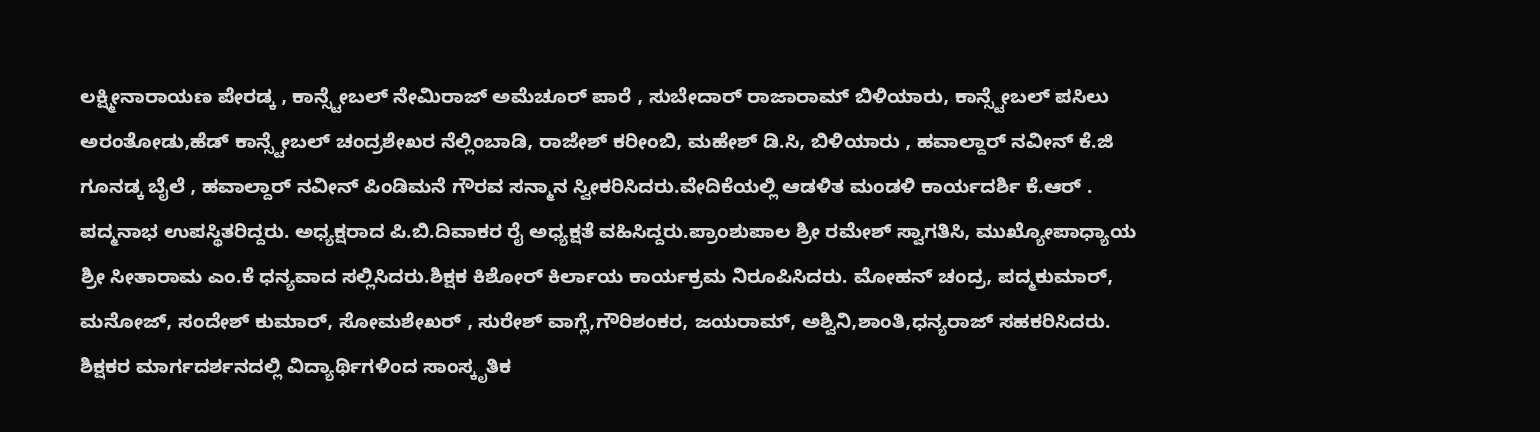ಲಕ್ಷ್ಮೀನಾರಾಯಣ ಪೇರಡ್ಕ , ಕಾನ್ಸ್ಟೇಬಲ್ ನೇಮಿರಾಜ್ ಅಮೆಚೂರ್ ಪಾರೆ , ಸುಬೇದಾರ್ ರಾಜಾರಾಮ್ ಬಿಳಿಯಾರು, ಕಾನ್ಸ್ಟೇಬಲ್ ಪಸಿಲು ಅರಂತೋಡು,ಹೆಡ್ ಕಾನ್ಸ್ಟೇಬಲ್ ಚಂದ್ರಶೇಖರ ನೆಲ್ಲಿಂಬಾಡಿ, ರಾಜೇಶ್ ಕರೀಂಬಿ, ಮಹೇಶ್ ಡಿ.ಸಿ, ಬಿಳಿಯಾರು , ಹವಾಲ್ದಾರ್ ನವೀನ್ ಕೆ.ಜಿ ಗೂನಡ್ಕ ಬೈಲೆ , ಹವಾಲ್ದಾರ್ ನವೀನ್ ಪಿಂಡಿಮನೆ ಗೌರವ ಸನ್ಮಾನ ಸ್ವೀಕರಿಸಿದರು.ವೇದಿಕೆಯಲ್ಲಿ ಆಡಳಿತ ಮಂಡಳಿ ಕಾರ್ಯದರ್ಶಿ ಕೆ.ಆರ್ . ಪದ್ಮನಾಭ ಉಪಸ್ಥಿತರಿದ್ದರು. ಅಧ್ಯಕ್ಷರಾದ ಪಿ.ಬಿ.ದಿವಾಕರ ರೈ ಅಧ್ಯಕ್ಷತೆ ವಹಿಸಿದ್ದರು.ಪ್ರಾಂಶುಪಾಲ ಶ್ರೀ ರಮೇಶ್ ಸ್ವಾಗತಿಸಿ, ಮುಖ್ಯೋಪಾಧ್ಯಾಯ ಶ್ರೀ ಸೀತಾರಾಮ ಎಂ.ಕೆ ಧನ್ಯವಾದ ಸಲ್ಲಿಸಿದರು.ಶಿಕ್ಷಕ ಕಿಶೋರ್ ಕಿರ್ಲಾಯ ಕಾರ್ಯಕ್ರಮ ನಿರೂಪಿಸಿದರು. ಮೋಹನ್ ಚಂದ್ರ, ಪದ್ಮಕುಮಾರ್, ಮನೋಜ್, ಸಂದೇಶ್ ಕುಮಾರ್, ಸೋಮಶೇಖರ್ , ಸುರೇಶ್ ವಾಗ್ಲೆ,ಗೌರಿಶಂಕರ, ಜಯರಾಮ್, ಅಶ್ವಿನಿ,ಶಾಂತಿ,ಧನ್ಯರಾಜ್ ಸಹಕರಿಸಿದರು. ಶಿಕ್ಷಕರ ಮಾರ್ಗದರ್ಶನದಲ್ಲಿ ವಿದ್ಯಾರ್ಥಿಗಳಿಂದ ಸಾಂಸ್ಕೃತಿಕ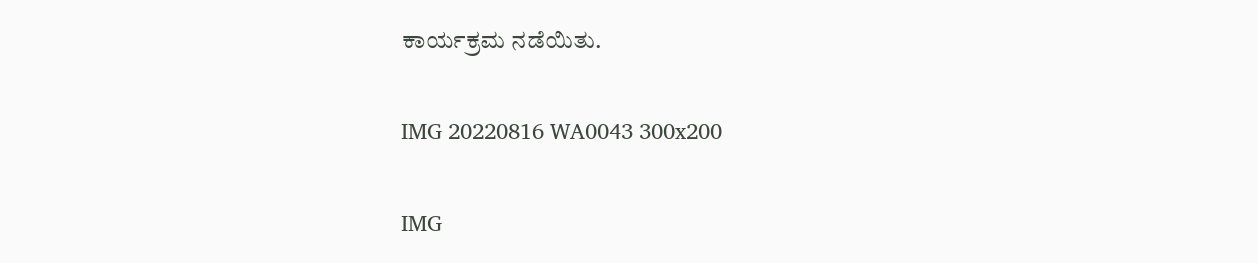ಕಾರ್ಯಕ್ರಮ ನಡೆಯಿತು.

IMG 20220816 WA0043 300x200

IMG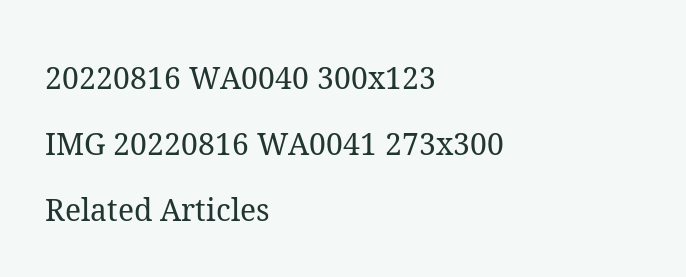20220816 WA0040 300x123

IMG 20220816 WA0041 273x300

Related Articles